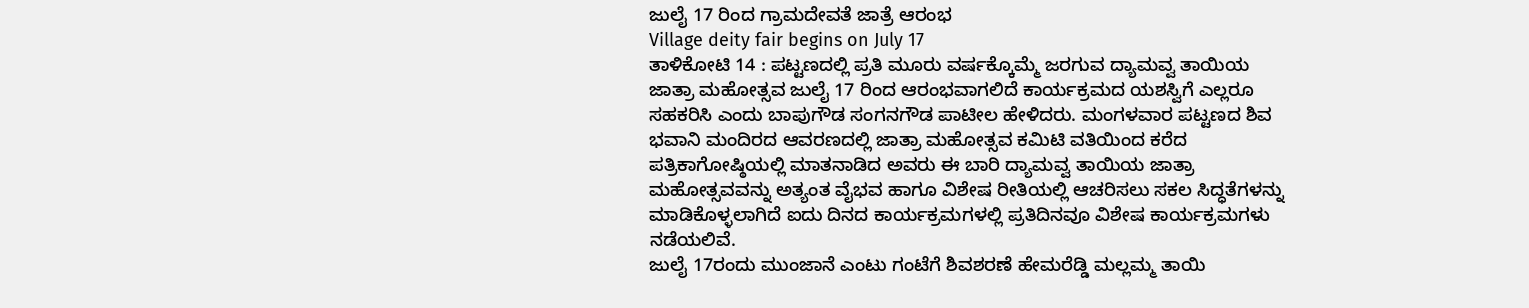ಜುಲೈ 17 ರಿಂದ ಗ್ರಾಮದೇವತೆ ಜಾತ್ರೆ ಆರಂಭ
Village deity fair begins on July 17
ತಾಳಿಕೋಟಿ 14 : ಪಟ್ಟಣದಲ್ಲಿ ಪ್ರತಿ ಮೂರು ವರ್ಷಕ್ಕೊಮ್ಮೆ ಜರಗುವ ದ್ಯಾಮವ್ವ ತಾಯಿಯ ಜಾತ್ರಾ ಮಹೋತ್ಸವ ಜುಲೈ 17 ರಿಂದ ಆರಂಭವಾಗಲಿದೆ ಕಾರ್ಯಕ್ರಮದ ಯಶಸ್ವಿಗೆ ಎಲ್ಲರೂ ಸಹಕರಿಸಿ ಎಂದು ಬಾಪುಗೌಡ ಸಂಗನಗೌಡ ಪಾಟೀಲ ಹೇಳಿದರು. ಮಂಗಳವಾರ ಪಟ್ಟಣದ ಶಿವ ಭವಾನಿ ಮಂದಿರದ ಆವರಣದಲ್ಲಿ ಜಾತ್ರಾ ಮಹೋತ್ಸವ ಕಮಿಟಿ ವತಿಯಿಂದ ಕರೆದ ಪತ್ರಿಕಾಗೋಷ್ಠಿಯಲ್ಲಿ ಮಾತನಾಡಿದ ಅವರು ಈ ಬಾರಿ ದ್ಯಾಮವ್ವ ತಾಯಿಯ ಜಾತ್ರಾ ಮಹೋತ್ಸವವನ್ನು ಅತ್ಯಂತ ವೈಭವ ಹಾಗೂ ವಿಶೇಷ ರೀತಿಯಲ್ಲಿ ಆಚರಿಸಲು ಸಕಲ ಸಿದ್ಧತೆಗಳನ್ನು ಮಾಡಿಕೊಳ್ಳಲಾಗಿದೆ ಐದು ದಿನದ ಕಾರ್ಯಕ್ರಮಗಳಲ್ಲಿ ಪ್ರತಿದಿನವೂ ವಿಶೇಷ ಕಾರ್ಯಕ್ರಮಗಳು ನಡೆಯಲಿವೆ.
ಜುಲೈ 17ರಂದು ಮುಂಜಾನೆ ಎಂಟು ಗಂಟೆಗೆ ಶಿವಶರಣೆ ಹೇಮರೆಡ್ಡಿ ಮಲ್ಲಮ್ಮ ತಾಯಿ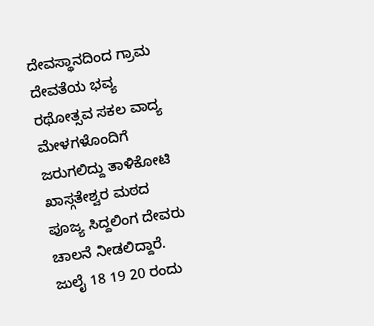ದೇವಸ್ಥಾನದಿಂದ ಗ್ರಾಮ ದೇವತೆಯ ಭವ್ಯ ರಥೋತ್ಸವ ಸಕಲ ವಾದ್ಯ ಮೇಳಗಳೊಂದಿಗೆ ಜರುಗಲಿದ್ದು ತಾಳಿಕೋಟಿ ಖಾಸ್ಗತೇಶ್ವರ ಮಠದ ಪೂಜ್ಯ ಸಿದ್ದಲಿಂಗ ದೇವರು ಚಾಲನೆ ನೀಡಲಿದ್ದಾರೆ. ಜುಲೈ 18 19 20 ರಂದು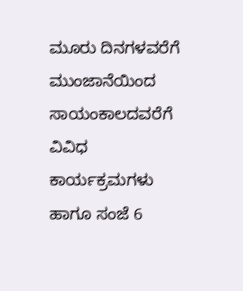ಮೂರು ದಿನಗಳವರೆಗೆ ಮುಂಜಾನೆಯಿಂದ ಸಾಯಂಕಾಲದವರೆಗೆ ವಿವಿಧ ಕಾರ್ಯಕ್ರಮಗಳು ಹಾಗೂ ಸಂಜೆ 6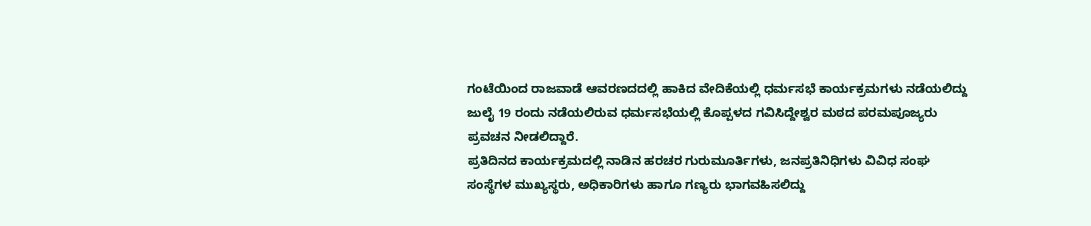ಗಂಟೆಯಿಂದ ರಾಜವಾಡೆ ಆವರಣದದಲ್ಲಿ ಹಾಕಿದ ವೇದಿಕೆಯಲ್ಲಿ ಧರ್ಮಸಭೆ ಕಾರ್ಯಕ್ರಮಗಳು ನಡೆಯಲಿದ್ದು ಜುಲೈ 19 ರಂದು ನಡೆಯಲಿರುವ ಧರ್ಮಸಭೆಯಲ್ಲಿ ಕೊಪ್ಪಳದ ಗವಿಸಿದ್ದೇಶ್ವರ ಮಠದ ಪರಮಪೂಜ್ಯರು ಪ್ರವಚನ ನೀಡಲಿದ್ದಾರೆ.
ಪ್ರತಿದಿನದ ಕಾರ್ಯಕ್ರಮದಲ್ಲಿ ನಾಡಿನ ಹರಚರ ಗುರುಮೂರ್ತಿಗಳು, ಜನಪ್ರತಿನಿಧಿಗಳು ವಿವಿಧ ಸಂಘ ಸಂಸ್ಥೆಗಳ ಮುಖ್ಯಸ್ಥರು, ಅಧಿಕಾರಿಗಳು ಹಾಗೂ ಗಣ್ಯರು ಭಾಗವಹಿಸಲಿದ್ದು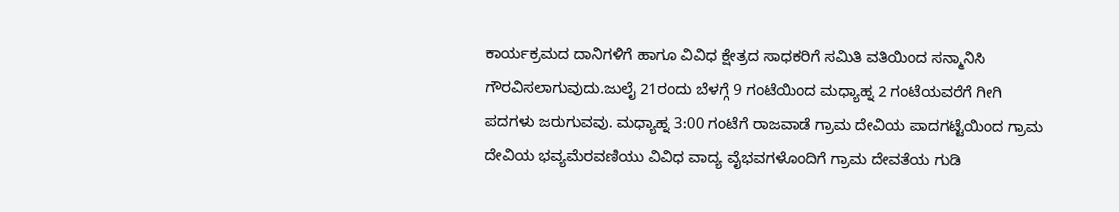ಕಾರ್ಯಕ್ರಮದ ದಾನಿಗಳಿಗೆ ಹಾಗೂ ವಿವಿಧ ಕ್ಷೇತ್ರದ ಸಾಧಕರಿಗೆ ಸಮಿತಿ ವತಿಯಿಂದ ಸನ್ಮಾನಿಸಿ ಗೌರವಿಸಲಾಗುವುದು.ಜುಲೈ 21ರಂದು ಬೆಳಗ್ಗೆ 9 ಗಂಟೆಯಿಂದ ಮಧ್ಯಾಹ್ನ 2 ಗಂಟೆಯವರೆಗೆ ಗೀಗಿ ಪದಗಳು ಜರುಗುವವು. ಮಧ್ಯಾಹ್ನ 3:00 ಗಂಟೆಗೆ ರಾಜವಾಡೆ ಗ್ರಾಮ ದೇವಿಯ ಪಾದಗಟ್ಟೆಯಿಂದ ಗ್ರಾಮ ದೇವಿಯ ಭವ್ಯಮೆರವಣಿಯು ವಿವಿಧ ವಾದ್ಯ ವೈಭವಗಳೊಂದಿಗೆ ಗ್ರಾಮ ದೇವತೆಯ ಗುಡಿ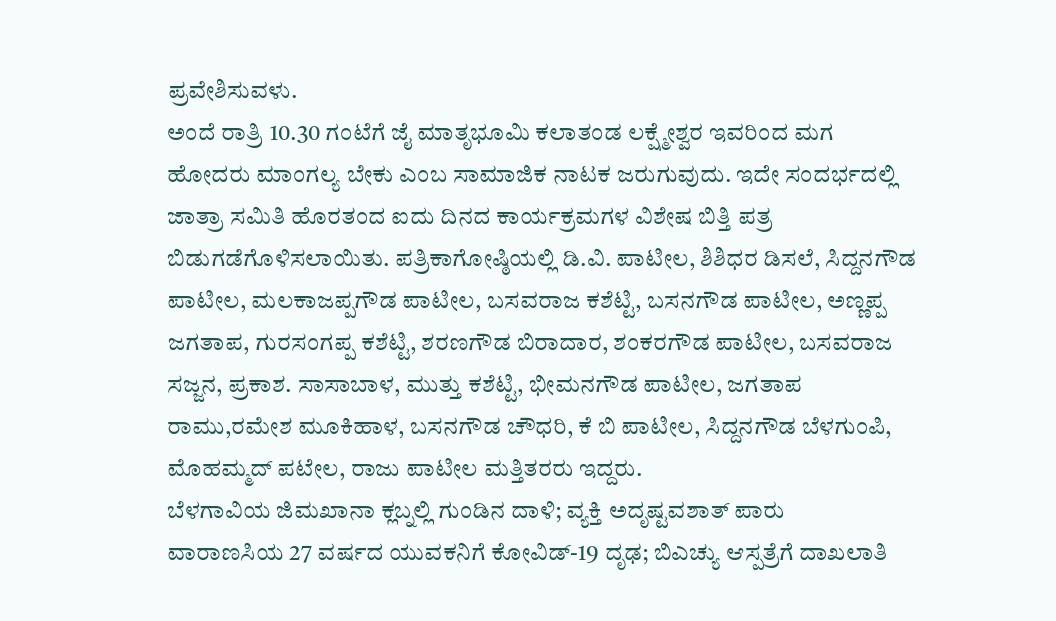ಪ್ರವೇಶಿಸುವಳು.
ಅಂದೆ ರಾತ್ರಿ 10.30 ಗಂಟೆಗೆ ಜೈ ಮಾತೃಭೂಮಿ ಕಲಾತಂಡ ಲಕ್ಷ್ಮೇಶ್ವರ ಇವರಿಂದ ಮಗ ಹೋದರು ಮಾಂಗಲ್ಯ ಬೇಕು ಎಂಬ ಸಾಮಾಜಿಕ ನಾಟಕ ಜರುಗುವುದು. ಇದೇ ಸಂದರ್ಭದಲ್ಲಿ ಜಾತ್ರಾ ಸಮಿತಿ ಹೊರತಂದ ಐದು ದಿನದ ಕಾರ್ಯಕ್ರಮಗಳ ವಿಶೇಷ ಬಿತ್ತಿ ಪತ್ರ ಬಿಡುಗಡೆಗೊಳಿಸಲಾಯಿತು. ಪತ್ರಿಕಾಗೋಷ್ಠಿಯಲ್ಲಿ ಡಿ.ವಿ. ಪಾಟೀಲ, ಶಿಶಿಧರ ಡಿಸಲೆ, ಸಿದ್ದನಗೌಡ ಪಾಟೀಲ, ಮಲಕಾಜಪ್ಪಗೌಡ ಪಾಟೀಲ, ಬಸವರಾಜ ಕಶೆಟ್ಟಿ, ಬಸನಗೌಡ ಪಾಟೀಲ, ಅಣ್ಣಪ್ಪ ಜಗತಾಪ, ಗುರಸಂಗಪ್ಪ ಕಶೆಟ್ಟಿ, ಶರಣಗೌಡ ಬಿರಾದಾರ, ಶಂಕರಗೌಡ ಪಾಟೀಲ, ಬಸವರಾಜ ಸಜ್ಜನ, ಪ್ರಕಾಶ. ಸಾಸಾಬಾಳ, ಮುತ್ತು ಕಶೆಟ್ಟಿ, ಭೀಮನಗೌಡ ಪಾಟೀಲ, ಜಗತಾಪ ರಾಮು,ರಮೇಶ ಮೂಕಿಹಾಳ, ಬಸನಗೌಡ ಚೌಧರಿ, ಕೆ ಬಿ ಪಾಟೀಲ, ಸಿದ್ದನಗೌಡ ಬೆಳಗುಂಪಿ, ಮೊಹಮ್ಮದ್ ಪಟೇಲ, ರಾಜು ಪಾಟೀಲ ಮತ್ತಿತರರು ಇದ್ದರು.
ಬೆಳಗಾವಿಯ ಜಿಮಖಾನಾ ಕ್ಲಬ್ನಲ್ಲಿ ಗುಂಡಿನ ದಾಳಿ; ವ್ಯಕ್ತಿ ಅದೃಷ್ಟವಶಾತ್ ಪಾರು
ವಾರಾಣಸಿಯ 27 ವರ್ಷದ ಯುವಕನಿಗೆ ಕೋವಿಡ್-19 ದೃಢ; ಬಿಎಚ್ಯು ಆಸ್ಪತ್ರೆಗೆ ದಾಖಲಾತಿ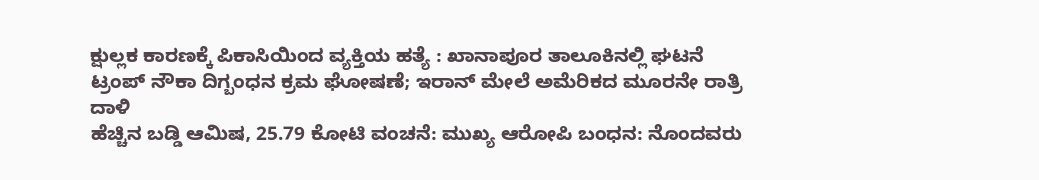ಕ್ಷುಲ್ಲಕ ಕಾರಣಕ್ಕೆ ಪಿಕಾಸಿಯಿಂದ ವ್ಯಕ್ತಿಯ ಹತ್ಯೆ : ಖಾನಾಪೂರ ತಾಲೂಕಿನಲ್ಲಿ ಘಟನೆ
ಟ್ರಂಪ್ ನೌಕಾ ದಿಗ್ಬಂಧನ ಕ್ರಮ ಘೋಷಣೆ; ಇರಾನ್ ಮೇಲೆ ಅಮೆರಿಕದ ಮೂರನೇ ರಾತ್ರಿ ದಾಳಿ
ಹೆಚ್ಚಿನ ಬಡ್ಡಿ ಆಮಿಷ, 25.79 ಕೋಟಿ ವಂಚನೆ: ಮುಖ್ಯ ಆರೋಪಿ ಬಂಧನ: ನೊಂದವರು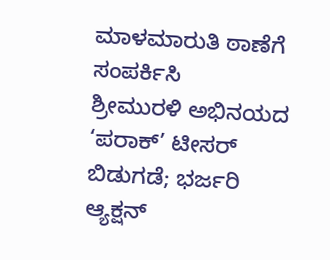ಮಾಳಮಾರುತಿ ಠಾಣೆಗೆ ಸಂಪರ್ಕಿಸಿ
ಶ್ರೀಮುರಳಿ ಅಭಿನಯದ ‘ಪರಾಕ್’ ಟೀಸರ್ ಬಿಡುಗಡೆ; ಭರ್ಜರಿ ಆ್ಯಕ್ಷನ್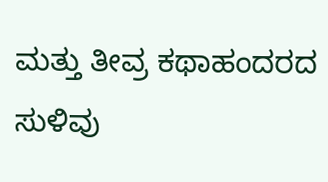ಮತ್ತು ತೀವ್ರ ಕಥಾಹಂದರದ ಸುಳಿವು